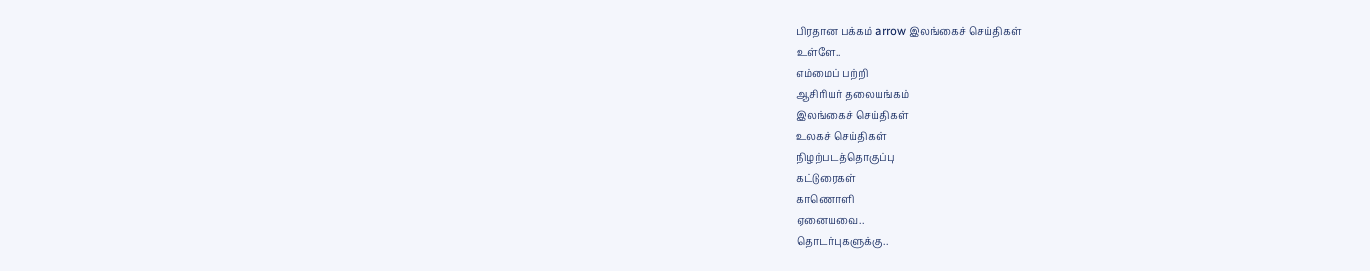பிரதான பக்கம் arrow இலங்கைச் செய்திகள்
உள்ளே..
எம்மைப் பற்றி
ஆசிரியர் தலையங்கம்
இலங்கைச் செய்திகள்
உலகச் செய்திகள்
நிழற்படத்தொகுப்பு
கட்டுரைகள்
காணொளி
ஏனையவை..
தொடர்புகளுக்கு..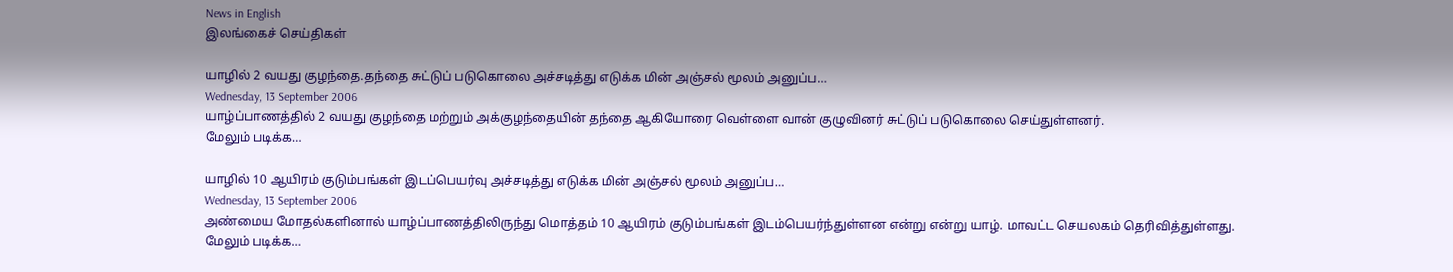News in English
இலங்கைச் செய்திகள்

யாழில் 2 வயது குழந்தை.தந்தை சுட்டுப் படுகொலை அச்சடித்து எடுக்க மின் அஞ்சல் மூலம் அனுப்ப…
Wednesday, 13 September 2006
யாழ்ப்பாணத்தில் 2 வயது குழந்தை மற்றும் அக்குழந்தையின் தந்தை ஆகியோரை வெள்ளை வான் குழுவினர் சுட்டுப் படுகொலை செய்துள்ளனர்.
மேலும் படிக்க…

யாழில் 10 ஆயிரம் குடும்பங்கள் இடப்பெயர்வு அச்சடித்து எடுக்க மின் அஞ்சல் மூலம் அனுப்ப…
Wednesday, 13 September 2006
அண்மைய மோதல்களினால் யாழ்ப்பாணத்திலிருந்து மொத்தம் 10 ஆயிரம் குடும்பங்கள் இடம்பெயர்ந்துள்ளன என்று என்று யாழ். மாவட்ட செயலகம் தெரிவித்துள்ளது.
மேலும் படிக்க…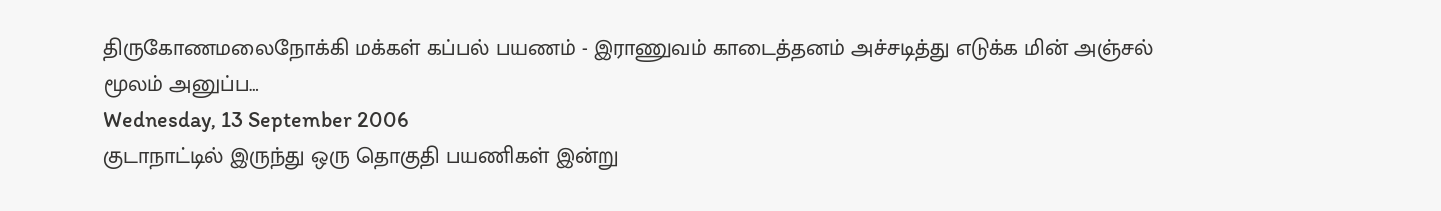திருகோணமலைநோக்கி மக்கள் கப்பல் பயணம் - இராணுவம் காடைத்தனம் அச்சடித்து எடுக்க மின் அஞ்சல் மூலம் அனுப்ப…
Wednesday, 13 September 2006
குடாநாட்டில் இருந்து ஒரு தொகுதி பயணிகள் இன்று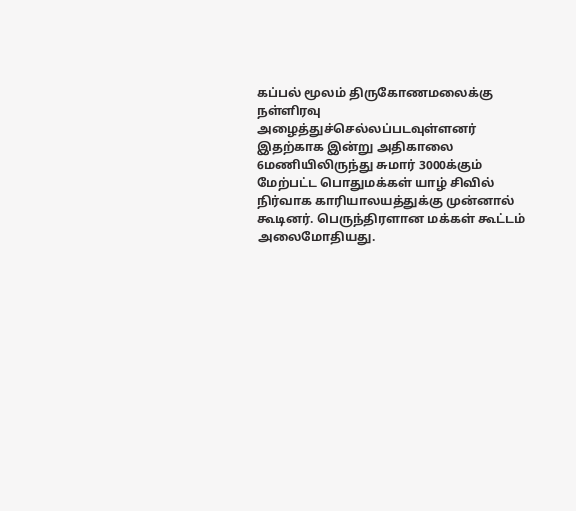கப்பல் மூலம் திருகோணமலைக்கு  நள்ளிரவு அழைத்துச்செல்லப்படவுள்ளனர் இதற்காக இன்று அதிகாலை 6மணியிலிருந்து சுமார் 3000க்கும் மேற்பட்ட பொதுமக்கள் யாழ் சிவில் நிர்வாக காரியாலயத்துக்கு முன்னால் கூடினர். பெருந்திரளான மக்கள் கூட்டம் அலைமோதியது.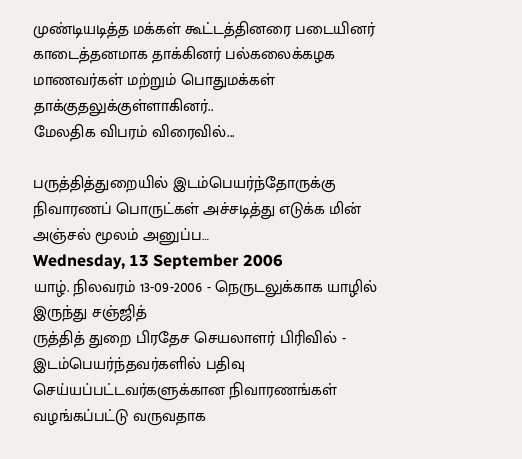முண்டியடித்த மக்கள் கூட்டத்தினரை படையினர் காடைத்தனமாக தாக்கினர் பல்கலைக்கழக மாணவர்கள் மற்றும் பொதுமக்கள் தாக்குதலுக்குள்ளாகினர்..
மேலதிக விபரம் விரைவில்...

பருத்தித்துறையில் இடம்பெயர்ந்தோருக்கு நிவாரணப் பொருட்கள் அச்சடித்து எடுக்க மின் அஞ்சல் மூலம் அனுப்ப…
Wednesday, 13 September 2006
யாழ். நிலவரம் 13-09-2006 - நெருடலுக்காக யாழில் இருந்து சஞ்ஜித்
ருத்தித் துறை பிரதேச செயலாளர் பிரிவில் - இடம்பெயர்ந்தவர்களில் பதிவு செய்யப்பட்டவர்களுக்கான நிவாரணங்கள் வழங்கப்பட்டு வருவதாக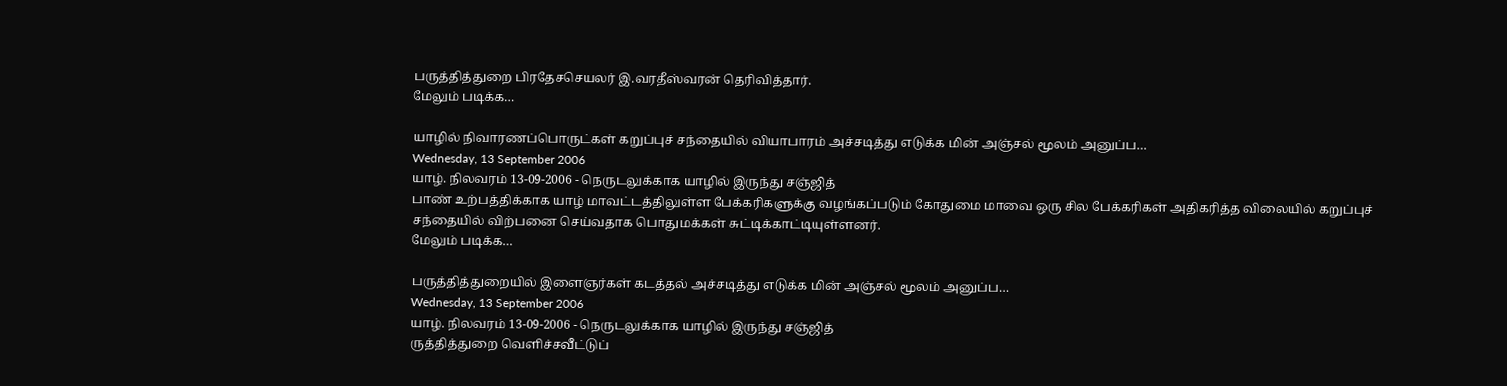பருத்தித்துறை பிரதேசசெயலர் இ.வரதீஸ்வரன் தெரிவித்தார்.
மேலும் படிக்க…

யாழில் நிவாரணப்பொருட்கள் கறுப்புச் சந்தையில் வியாபாரம் அச்சடித்து எடுக்க மின் அஞ்சல் மூலம் அனுப்ப…
Wednesday, 13 September 2006
யாழ். நிலவரம் 13-09-2006 - நெருடலுக்காக யாழில் இருந்து சஞ்ஜித்
பாண் உற்பத்திக்காக யாழ் மாவட்டத்திலுள்ள பேக்கரிகளுக்கு வழங்கப்படும் கோதுமை மாவை ஒரு சில பேக்கரிகள் அதிகரித்த விலையில் கறுப்புச் சந்தையில் விற்பனை செய்வதாக பொதுமக்கள் சுட்டிக்காட்டியுள்ளனர்.
மேலும் படிக்க…

பருத்தித்துறையில் இளைஞர்கள் கடத்தல் அச்சடித்து எடுக்க மின் அஞ்சல் மூலம் அனுப்ப…
Wednesday, 13 September 2006
யாழ். நிலவரம் 13-09-2006 - நெருடலுக்காக யாழில் இருந்து சஞ்ஜித்
ருத்தித்துறை வெளிச்சவீட்டுப்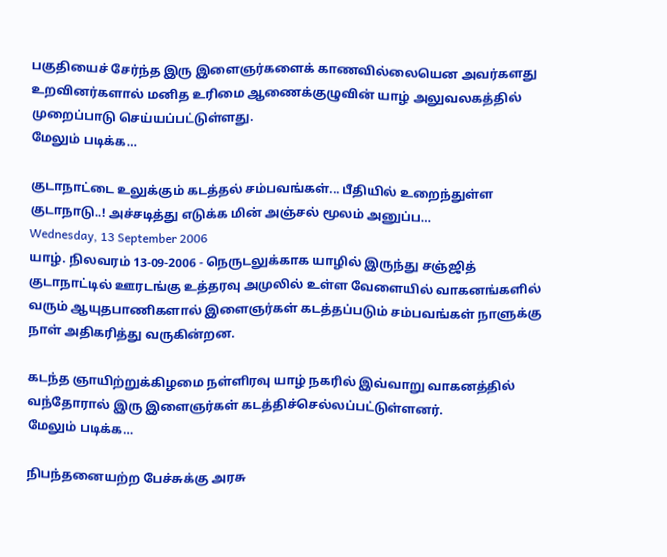பகுதியைச் சேர்ந்த இரு இளைஞர்களைக் காணவில்லையென அவர்களது உறவினர்களால் மனித உரிமை ஆணைக்குழுவின் யாழ் அலுவலகத்தில் முறைப்பாடு செய்யப்பட்டுள்ளது.
மேலும் படிக்க…

குடாநாட்டை உலுக்கும் கடத்தல் சம்பவங்கள்... பீதியில் உறைந்துள்ள குடாநாடு..! அச்சடித்து எடுக்க மின் அஞ்சல் மூலம் அனுப்ப…
Wednesday, 13 September 2006
யாழ். நிலவரம் 13-09-2006 - நெருடலுக்காக யாழில் இருந்து சஞ்ஜித்
குடாநாட்டில் ஊரடங்கு உத்தரவு அமுலில் உள்ள வேளையில் வாகனங்களில் வரும் ஆயுதபாணிகளால் இளைஞர்கள் கடத்தப்படும் சம்பவங்கள் நாளுக்கு நாள் அதிகரித்து வருகின்றன.

கடந்த ஞாயிற்றுக்கிழமை நள்ளிரவு யாழ் நகரில் இவ்வாறு வாகனத்தில் வந்தோரால் இரு இளைஞர்கள் கடத்திச்செல்லப்பட்டுள்ளனர்.
மேலும் படிக்க…

நிபந்தனையற்ற பேச்சுக்கு அரசு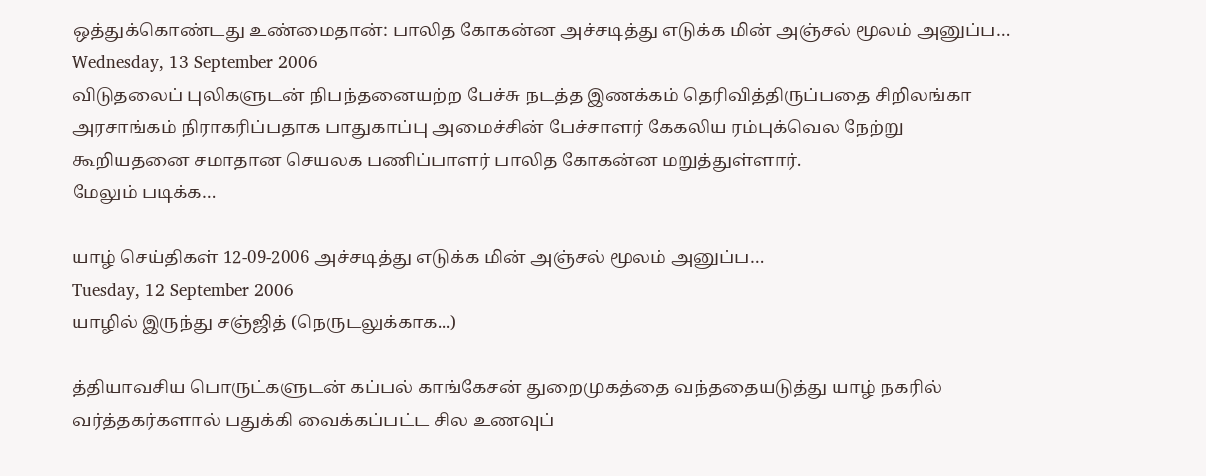ஒத்துக்கொண்டது உண்மைதான்: பாலித கோகன்ன அச்சடித்து எடுக்க மின் அஞ்சல் மூலம் அனுப்ப…
Wednesday, 13 September 2006
விடுதலைப் புலிகளுடன் நிபந்தனையற்ற பேச்சு நடத்த இணக்கம் தெரிவித்திருப்பதை சிறிலங்கா அரசாங்கம் நிராகரிப்பதாக பாதுகாப்பு அமைச்சின் பேச்சாளர் கேகலிய ரம்புக்வெல நேற்று கூறியதனை சமாதான செயலக பணிப்பாளர் பாலித கோகன்ன மறுத்துள்ளார்.
மேலும் படிக்க…

யாழ் செய்திகள் 12-09-2006 அச்சடித்து எடுக்க மின் அஞ்சல் மூலம் அனுப்ப…
Tuesday, 12 September 2006
யாழில் இருந்து சஞ்ஜித் (நெருடலுக்காக...)

த்தியாவசிய பொருட்களுடன் கப்பல் காங்கேசன் துறைமுகத்தை வந்ததையடுத்து யாழ் நகரில் வர்த்தகர்களால் பதுக்கி வைக்கப்பட்ட சில உணவுப்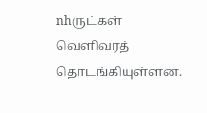nhருட்கள் வெளிவரத் தொடங்கியுள்ளன.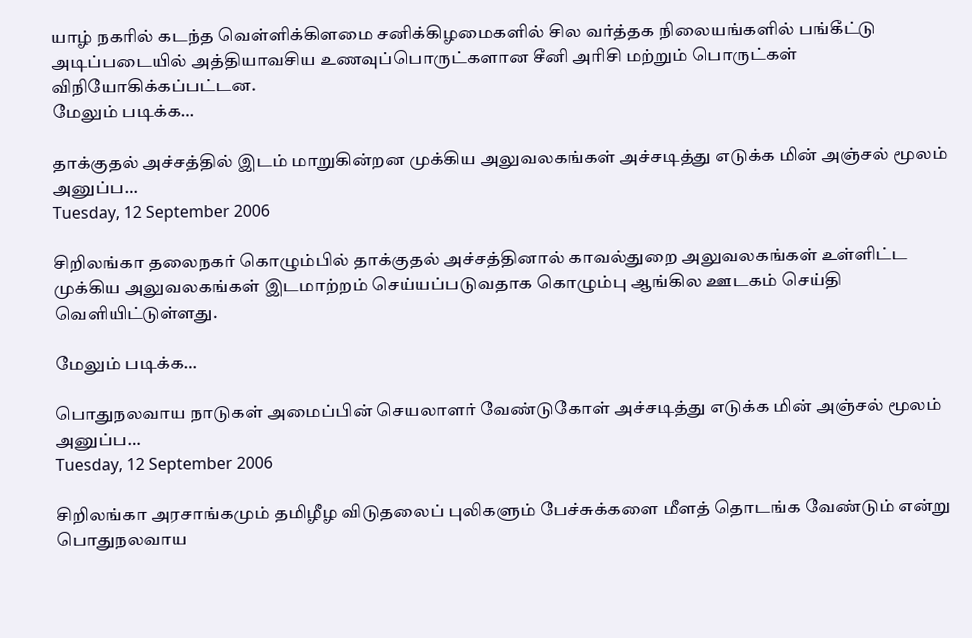யாழ் நகரில் கடந்த வெள்ளிக்கிளமை சனிக்கிழமைகளில் சில வர்த்தக நிலையங்களில் பங்கீட்டு அடிப்படையில் அத்தியாவசிய உணவுப்பொருட்களான சீனி அரிசி மற்றும் பொருட்கள் விநியோகிக்கப்பட்டன.
மேலும் படிக்க…

தாக்குதல் அச்சத்தில் இடம் மாறுகின்றன முக்கிய அலுவலகங்கள் அச்சடித்து எடுக்க மின் அஞ்சல் மூலம் அனுப்ப…
Tuesday, 12 September 2006

சிறிலங்கா தலைநகர் கொழும்பில் தாக்குதல் அச்சத்தினால் காவல்துறை அலுவலகங்கள் உள்ளிட்ட முக்கிய அலுவலகங்கள் இடமாற்றம் செய்யப்படுவதாக கொழும்பு ஆங்கில ஊடகம் செய்தி வெளியிட்டுள்ளது.

மேலும் படிக்க…

பொதுநலவாய நாடுகள் அமைப்பின் செயலாளர் வேண்டுகோள் அச்சடித்து எடுக்க மின் அஞ்சல் மூலம் அனுப்ப…
Tuesday, 12 September 2006

சிறிலங்கா அரசாங்கமும் தமிழீழ விடுதலைப் புலிகளும் பேச்சுக்களை மீளத் தொடங்க வேண்டும் என்று பொதுநலவாய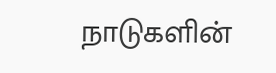நாடுகளின்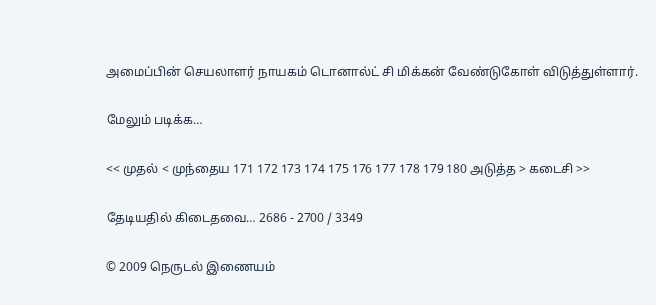அமைப்பின் செயலாளர் நாயகம் டொனால்ட் சி மிக்கன் வேண்டுகோள் விடுத்துள்ளார்.

மேலும் படிக்க…

<< முதல் < முந்தைய 171 172 173 174 175 176 177 178 179 180 அடுத்த > கடைசி >>

தேடியதில் கிடைதவை… 2686 - 2700 / 3349

© 2009 நெருடல் இணையம்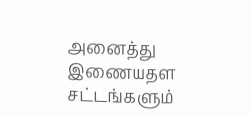அனைத்து இணையதள சட்டங்களும்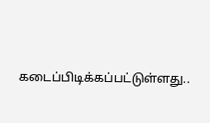கடைப்பிடிக்கப்பட்டுள்ளது..